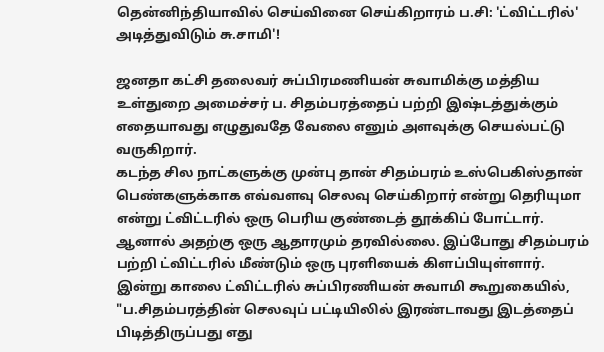தென்னிந்தியாவில் செய்வினை செய்கிறாரம் ப.சி: 'ட்விட்டரில்' அடித்துவிடும் சு.சாமி'!

ஜனதா கட்சி தலைவர் சுப்பிரமணியன் சுவாமிக்கு மத்திய உள்துறை அமைச்சர் ப. சிதம்பரத்தைப் பற்றி இஷ்டத்துக்கும் எதையாவது எழுதுவதே வேலை எனும் அளவுக்கு செயல்பட்டு வருகிறார்.
கடந்த சில நாட்களுக்கு முன்பு தான் சிதம்பரம் உஸ்பெகிஸ்தான் பெண்களுக்காக எவ்வளவு செலவு செய்கிறார் என்று தெரியுமா என்று ட்விட்டரில் ஒரு பெரிய குண்டைத் தூக்கிப் போட்டார். ஆனால் அதற்கு ஒரு ஆதாரமும் தரவில்லை. இப்போது சிதம்பரம் பற்றி ட்விட்டரில் மீண்டும் ஒரு புரளியைக் கிளப்பியுள்ளார்.
இன்று காலை ட்விட்டரில் சுப்பிரணியன் சுவாமி கூறுகையில், "ப.சிதம்பரத்தின் செலவுப் பட்டியிலில் இரண்டாவது இடத்தைப் பிடித்திருப்பது எது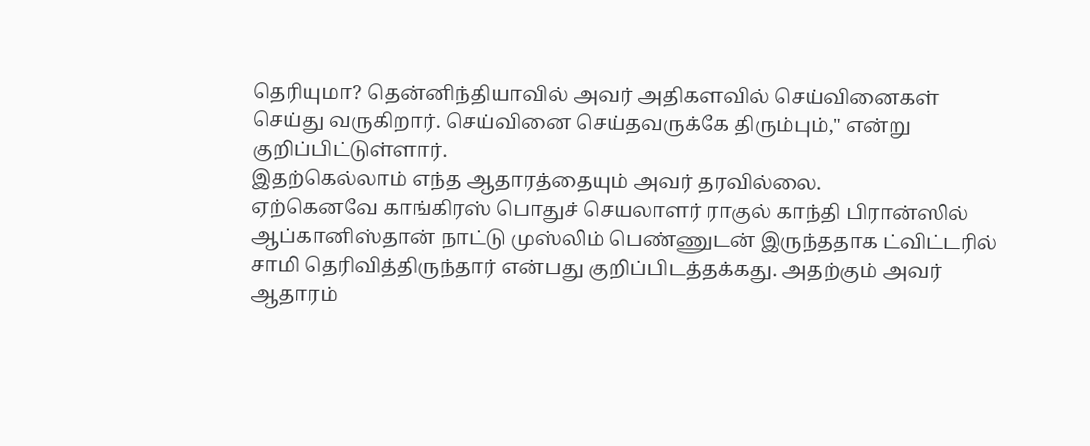தெரியுமா? தென்னிந்தியாவில் அவர் அதிகளவில் செய்வினைகள் செய்து வருகிறார். செய்வினை செய்தவருக்கே திரும்பும்," என்று குறிப்பிட்டுள்ளார்.
இதற்கெல்லாம் எந்த ஆதாரத்தையும் அவர் தரவில்லை.
ஏற்கெனவே காங்கிரஸ் பொதுச் செயலாளர் ராகுல் காந்தி பிரான்ஸில் ஆப்கானிஸ்தான் நாட்டு முஸ்லிம் பெண்ணுடன் இருந்ததாக ட்விட்டரில் சாமி தெரிவித்திருந்தார் என்பது குறிப்பிடத்தக்கது. அதற்கும் அவர் ஆதாரம்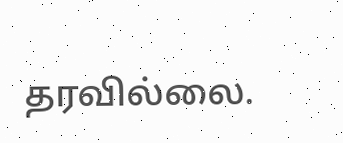தரவில்லை.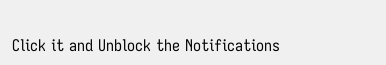Click it and Unblock the Notifications